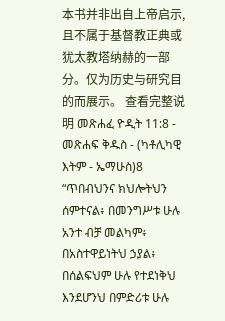本书并非出自上帝启示,且不属于基督教正典或犹太教塔纳赫的一部分。仅为历史与研究目的而展示。 查看完整说明 መጽሐፈ ዮዲት 11:8 - መጽሐፍ ቅዱስ - (ካቶሊካዊ እትም - ኤማሁስ)8 “ጥበብህንና ክህሎትህን ሰምተናል፥ በመንግሥቱ ሁሉ አንተ ብቻ መልካም፥ በአስተዋይነትህ ኃያል፥ በሰልፍህም ሁሉ የተደነቅህ እንደሆንህ በምድሪቱ ሁሉ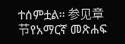ተሰምቷል። 参见章节የአማርኛ መጽሐፍ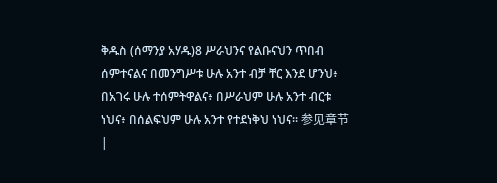ቅዱስ (ሰማንያ አሃዱ)8 ሥራህንና የልቡናህን ጥበብ ሰምተናልና በመንግሥቱ ሁሉ አንተ ብቻ ቸር እንደ ሆንህ፥ በአገሩ ሁሉ ተሰምትዋልና፥ በሥራህም ሁሉ አንተ ብርቱ ነህና፥ በሰልፍህም ሁሉ አንተ የተደነቅህ ነህና። 参见章节 |